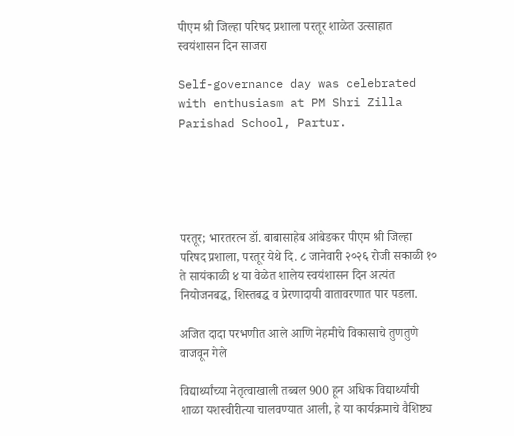पीएम श्री जिल्हा परिषद प्रशाला परतूर शाळेत उत्साहात स्वयंशासन दिन साजरा

Self-governance day was celebrated with enthusiasm at PM Shri Zilla Parishad School, Partur.





परतूर; भारतरत्न डॉ. बाबासाहेब आंबेडकर पीएम श्री जिल्हा परिषद प्रशाला, परतूर येथे दि. ८ जानेवारी २०२६ रोजी सकाळी १० ते सायंकाळी ४ या वेळेत शालेय स्वयंशासन दिन अत्यंत नियोजनबद्ध, शिस्तबद्ध व प्रेरणादायी वातावरणात पार पडला.

अजित दादा परभणीत आले आणि नेहमीचे विकासाचे तुणतुणे वाजवून गेले

विद्यार्थ्यांच्या नेतृत्वाखाली तब्बल 900 हून अधिक विद्यार्थ्यांची शाळा यशस्वीरीत्या चालवण्यात आली, हे या कार्यक्रमाचे वैशिष्ट्य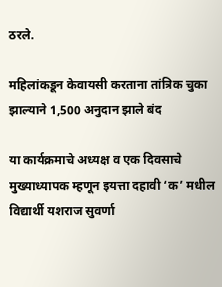ठरले.

महिलांकडून केवायसी करताना तांत्रिक चुका झाल्याने 1,500 अनुदान झाले बंद

या कार्यक्रमाचे अध्यक्ष व एक दिवसाचे मुख्याध्यापक म्हणून इयत्ता दहावी ‘क’ मधील विद्यार्थी यशराज सुवर्णा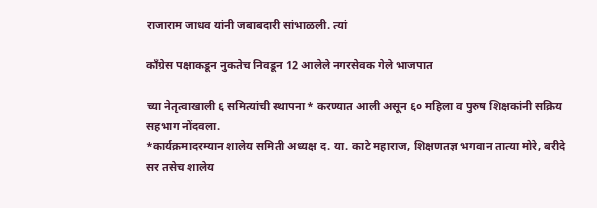राजाराम जाधव यांनी जबाबदारी सांभाळली. त्यां

काँग्रेस पक्षाकडून नुकतेच निवडून 12 आलेले नगरसेवक गेले भाजपात

च्या नेतृत्वाखाली ६ समित्यांची स्थापना* करण्यात आली असून ६० महिला व पुरुष शिक्षकांनी सक्रिय सहभाग नोंदवला.
*कार्यक्रमादरम्यान शालेय समिती अध्यक्ष द. या. काटे महाराज, शिक्षणतज्ञ भगवान तात्या मोरे, बरीदे सर तसेच शालेय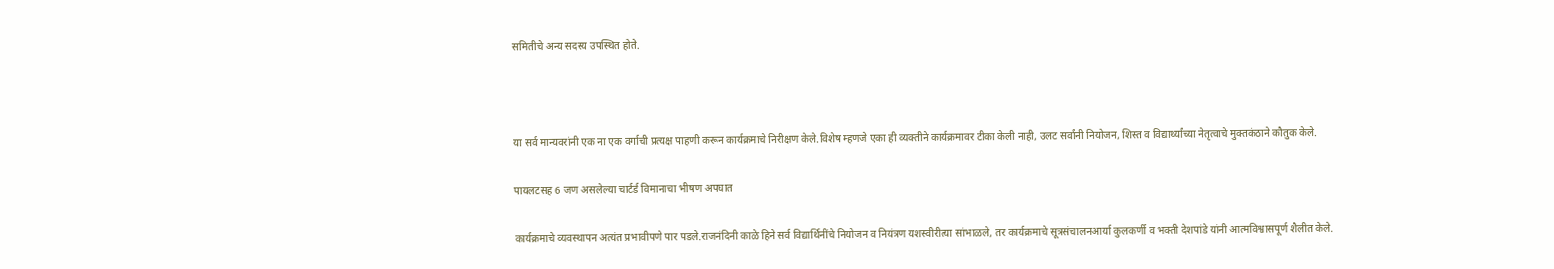समितीचे अन्य सदस्य उपस्थित होते.



या सर्व मान्यवरांनी एक ना एक वर्गाची प्रत्यक्ष पाहणी करून कार्यक्रमाचे निरीक्षण केले.विशेष म्हणजे एका ही व्यक्तीने कार्यक्रमावर टीका केली नाही, उलट सर्वांनी नियोजन, शिस्त व विद्यार्थ्यांच्या नेतृत्वाचे मुक्तकंठाने कौतुक केले.

पायलटसह 6 जण असलेल्या चार्टर्ड विमानाचा भीषण अपघात

कार्यक्रमाचे व्यवस्थापन अत्यंत प्रभावीपणे पार पडले.राजनंदिनी काळे हिने सर्व विद्यार्थिनींचे नियोजन व नियंत्रण यशस्वीरीत्या सांभाळले, तर कार्यक्रमाचे सूत्रसंचालनआर्या कुलकर्णी व भक्ती देशपांडे यांनी आत्मविश्वासपूर्ण शैलीत केले.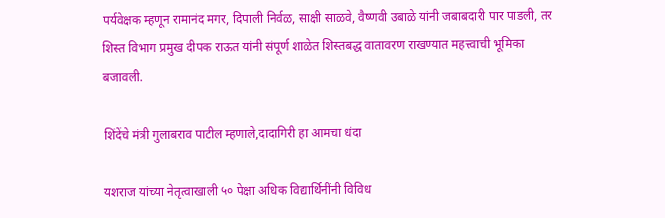पर्यवेक्षक म्हणून रामानंद मगर, दिपाली निर्वळ, साक्षी साळवे, वैष्णवी उबाळे यांनी जबाबदारी पार पाडली, तर शिस्त विभाग प्रमुख दीपक राऊत यांनी संपूर्ण शाळेत शिस्तबद्ध वातावरण राखण्यात महत्त्वाची भूमिका बजावली.

शिंदेंचे मंत्री गुलाबराव पाटील म्हणाले,दादागिरी हा आमचा धंदा

यशराज यांच्या नेतृत्वाखाली ५० पेक्षा अधिक विद्यार्थिनींनी विविध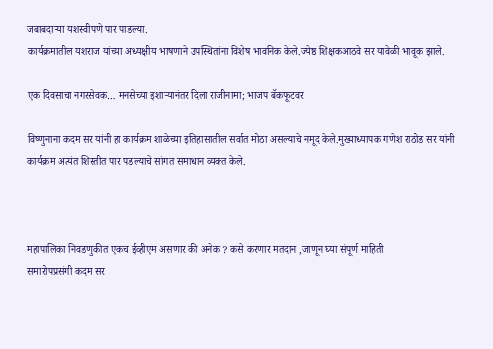जबाबदाऱ्या यशस्वीपणे पार पाडल्या.
कार्यक्रमातील यशराज यांच्या अध्यक्षीय भाषणाने उपस्थितांना विशेष भावनिक केले.ज्येष्ठ शिक्षकआठवे सर यावेळी भावूक झाले.

एक दिवसाचा नगरसेवक… मनसेच्या इशाऱ्यानंतर दिला राजीनामा; भाजप बॅकफूटवर

विष्णुनाना कदम सर यांनी हा कार्यक्रम शाळेच्या इतिहासातील सर्वात मोठा असल्याचे नमूद केले.मुख्याध्यापक गणेश राठोड सर यांनी कार्यक्रम अत्यंत शिस्तीत पार पडल्याचे सांगत समाधान व्यक्त केले.



महापालिका निवडणुकीत एकच ईव्हीएम असणार की अनेक ? कसे करणार मतदान ,जाणून घ्या संपूर्ण माहिती
समारोपप्रसंगी कदम सर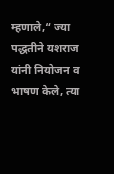म्हणाले,“ ज्या पद्धतीने यशराज यांनी नियोजन व भाषण केले, त्या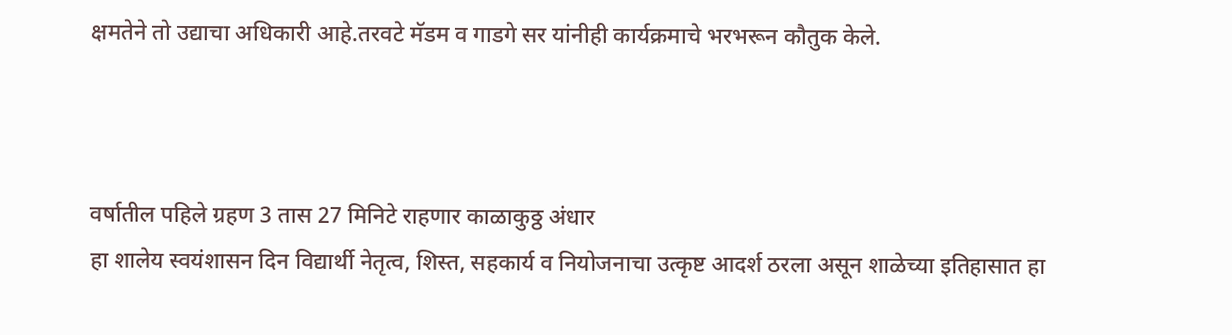क्षमतेने तो उद्याचा अधिकारी आहे.तरवटे मॅडम व गाडगे सर यांनीही कार्यक्रमाचे भरभरून कौतुक केले.



वर्षातील पहिले ग्रहण 3 तास 27 मिनिटे राहणार काळाकुठ्ठ अंधार
हा शालेय स्वयंशासन दिन विद्यार्थी नेतृत्व, शिस्त, सहकार्य व नियोजनाचा उत्कृष्ट आदर्श ठरला असून शाळेच्या इतिहासात हा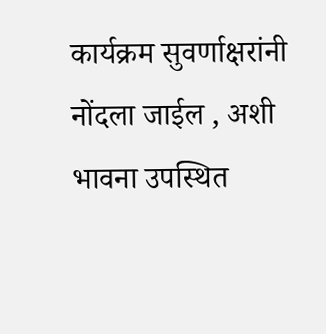कार्यक्रम सुवर्णाक्षरांनी नोंदला जाईल , अशी भावना उपस्थित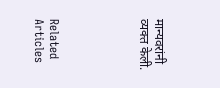मान्यवरांनी व्यक्त केली.





Related Articles